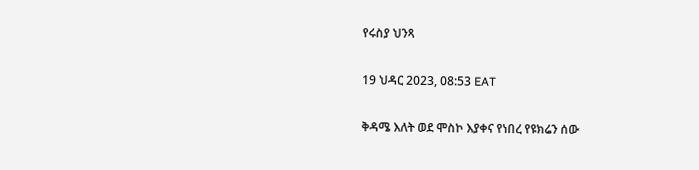የሩስያ ህንጻ

19 ህዳር 2023, 08:53 EAT

ቅዳሜ እለት ወደ ሞስኮ እያቀና የነበረ የዩክሬን ሰው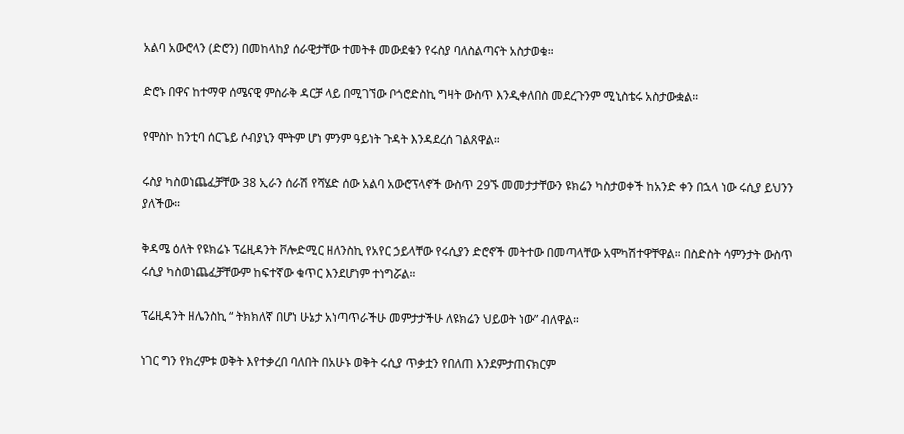አልባ አውሮላን (ድሮን) በመከላከያ ሰራዊታቸው ተመትቶ መውደቁን የሩስያ ባለስልጣናት አስታወቁ።

ድሮኑ በዋና ከተማዋ ሰሜናዊ ምስራቅ ዳርቻ ላይ በሚገኘው ቦጎሮድስኪ ግዛት ውስጥ እንዲቀለበስ መደረጉንም ሚኒስቴሩ አስታውቋል።

የሞስኮ ከንቲባ ሰርጌይ ሶብያኒን ሞትም ሆነ ምንም ዓይነት ጉዳት እንዳደረሰ ገልጸዋል።

ሩስያ ካስወነጨፈቻቸው 38 ኢራን ሰራሽ የሻሄድ ሰው አልባ አውሮፕላኖች ውስጥ 29ኙ መመታታቸውን ዩክሬን ካስታወቀች ከአንድ ቀን በኋላ ነው ሩሲያ ይህንን ያለችው።

ቅዳሜ ዕለት የዩክሬኑ ፕሬዚዳንት ቮሎድሚር ዘለንስኪ የአየር ኃይላቸው የሩሲያን ድሮኖች መትተው በመጣላቸው አሞካሽተዋቸዋል። በስድስት ሳምንታት ውስጥ ሩሲያ ካስወነጨፈቻቸውም ከፍተኛው ቁጥር እንደሆነም ተነግሯል።

ፕሬዚዳንት ዘሌንስኪ “ ትክክለኛ በሆነ ሁኔታ አነጣጥራችሁ መምታታችሁ ለዩክሬን ህይወት ነው” ብለዋል።

ነገር ግን የክረምቱ ወቅት እየተቃረበ ባለበት በአሁኑ ወቅት ሩሲያ ጥቃቷን የበለጠ እንደምታጠናክርም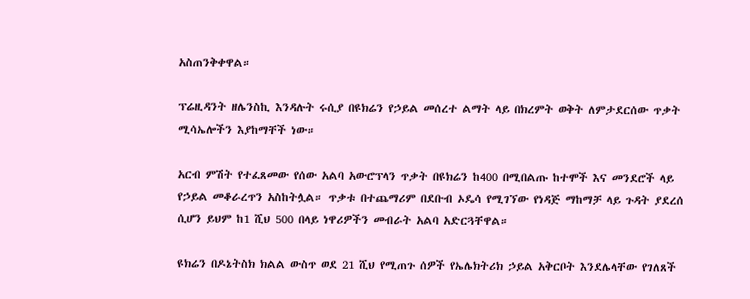አስጠንቅቀዋል።

ፕሬዚዳንት ዘሌንስኪ እንዳሉት ሩሲያ በዩክሬን የኃይል መሰረተ ልማት ላይ በክረምት ወቅት ለምታደርሰው ጥቃት ሚሳኤሎችን እያከማቸች ነው።

አርብ ምሽት የተፈጸመው የሰው አልባ አውሮፕላን ጥቃት በዩክሬን ከ400 በሚበልጡ ከተሞች እና መንደሮች ላይ የኃይል መቆራረጥን አስከትሏል። ጥቃቱ በተጨማሪም በደቡብ ኦዴሳ የሚገኘው የነዳጅ ማከማቻ ላይ ጉዳት ያደረሰ ሲሆን ይህም ከ1 ሺህ 500 በላይ ነዋሪዎችን መብራት አልባ አድርጓቸዋል።

ዩክሬን በዶኔትስክ ክልል ውስጥ ወደ 21 ሺህ የሚጠጉ ሰዎች የኤሌክትሪክ ኃይል አቅርቦት እንደሌላቸው የገለጸች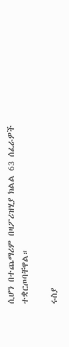ሲሆን በተጨማሪም በዛፖሪዝሂያ ክልል 63 ሰፈራዎች ተቋርጦባቸዋል።

ሩስያ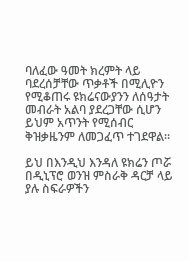ባለፈው ዓመት ክረምት ላይ ባደረሰቻቸው ጥቃቶች በሚሊዮን የሚቆጠሩ ዩክሬናውያንን ለሰዓታት መብራት አልባ ያደረጋቸው ሲሆን ይህም አጥንት የሚሰብር ቅዝቃዜንም ለመጋፈጥ ተገደዋል።

ይህ በእንዲህ እንዳለ ዩክሬን ጦሯ በዲኒፕሮ ወንዝ ምስራቅ ዳርቻ ላይ ያሉ ስፍራዎችን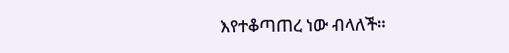እየተቆጣጠረ ነው ብላለች።